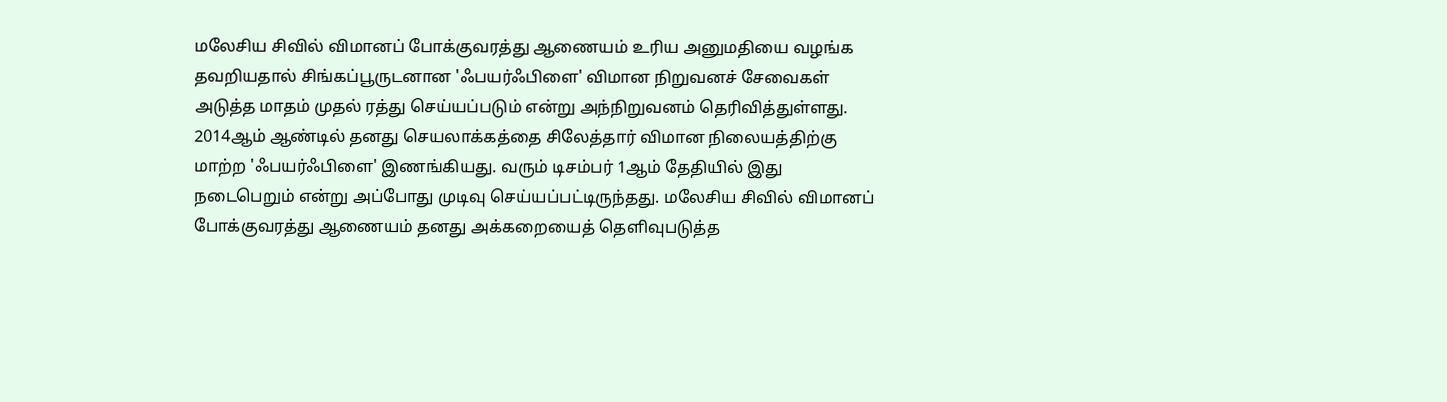மலேசிய சிவில் விமானப் போக்குவரத்து ஆணையம் உரிய அனுமதியை வழங்க தவறியதால் சிங்கப்பூருடனான 'ஃபயர்ஃபிளை' விமான நிறுவனச் சேவைகள் அடுத்த மாதம் முதல் ரத்து செய்யப்படும் என்று அந்நிறுவனம் தெரிவித்துள்ளது. 2014ஆம் ஆண்டில் தனது செயலாக்கத்தை சிலேத்தார் விமான நிலையத்திற்கு மாற்ற 'ஃபயர்ஃபிளை' இணங்கியது. வரும் டிசம்பர் 1ஆம் தேதியில் இது நடைபெறும் என்று அப்போது முடிவு செய்யப்பட்டிருந்தது. மலேசிய சிவில் விமானப் போக்குவரத்து ஆணையம் தனது அக்கறையைத் தெளிவுபடுத்த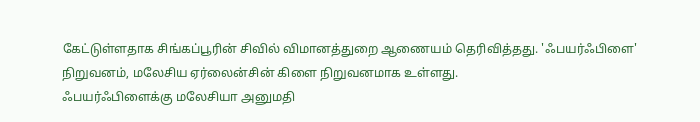கேட்டுள்ளதாக சிங்கப்பூரின் சிவில் விமானத்துறை ஆணையம் தெரிவித்தது. 'ஃபயர்ஃபிளை' நிறுவனம், மலேசிய ஏர்லைன்சின் கிளை நிறுவனமாக உள்ளது.
ஃபயர்ஃபிளைக்கு மலேசியா அனுமதி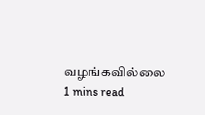வழங்கவில்லை
1 mins read